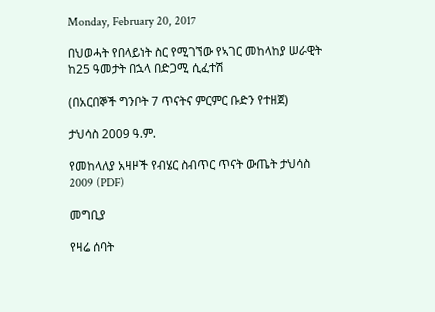Monday, February 20, 2017

በህወሓት የበላይነት ስር የሚገኘው የኣገር መከላከያ ሠራዊት ከ25 ዓመታት በኋላ በድጋሚ ሲፈተሽ

(በአርበኞች ግንቦት 7 ጥናትና ምርምር ቡድን የተዘጀ)

ታህሳስ 2009 ዓ.ም.

የመከላለያ አዛዞች የብሄር ስብጥር ጥናት ውጤት ታህሳስ 2009 (PDF)

መግቢያ

የዛሬ ሰባት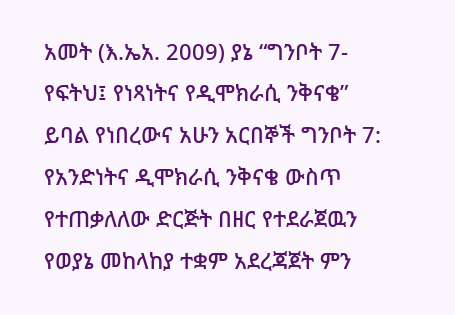አመት (እ.ኤአ. 2009) ያኔ “ግንቦት 7- የፍትህ፤ የነጻነትና የዲሞክራሲ ንቅናቄ” ይባል የነበረውና አሁን አርበኞች ግንቦት 7: የአንድነትና ዲሞክራሲ ንቅናቄ ውስጥ የተጠቃለለው ድርጅት በዘር የተደራጀዉን የወያኔ መከላከያ ተቋም አደረጃጀት ምን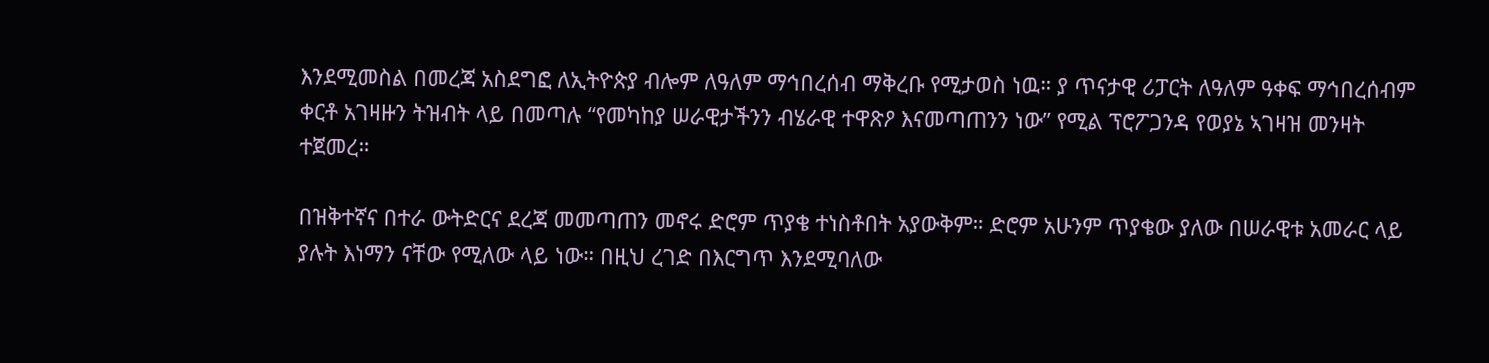እንደሚመስል በመረጃ አስደግፎ ለኢትዮጵያ ብሎም ለዓለም ማኅበረሰብ ማቅረቡ የሚታወስ ነዉ። ያ ጥናታዊ ሪፓርት ለዓለም ዓቀፍ ማኅበረሰብም ቀርቶ አገዛዙን ትዝብት ላይ በመጣሉ “የመካከያ ሠራዊታችንን ብሄራዊ ተዋጽዖ እናመጣጠንን ነው” የሚል ፕሮፖጋንዳ የወያኔ ኣገዛዝ መንዛት ተጀመረ።

በዝቅተኛና በተራ ውትድርና ደረጃ መመጣጠን መኖሩ ድሮም ጥያቄ ተነስቶበት አያውቅም። ድሮም አሁንም ጥያቄው ያለው በሠራዊቱ አመራር ላይ ያሉት እነማን ናቸው የሚለው ላይ ነው። በዚህ ረገድ በእርግጥ እንደሚባለው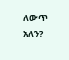ለውጥ አለን?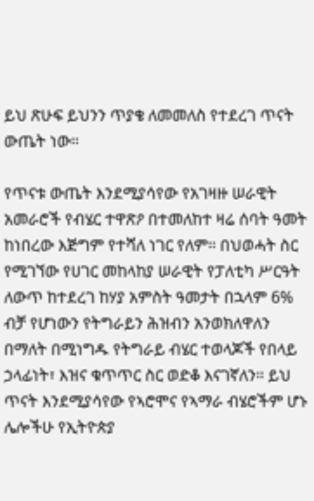ይህ ጽሁፍ ይህንን ጥያቄ ለመመለስ የተደረገ ጥናት ውጤት ነው።

የጥናቱ ውጤት እንደሚያሳየው የአገዛዙ ሠራዊት አመራሮች የብሄር ተዋጽዖ በተመለከተ ዛሬ ሰባት ዓመት ከነበረው እጅግም የተሻለ ነገር የለም። በህወሓት ስር የሚገኘው የሀገር መከላከያ ሠራዊት የፓለቲካ ሥርዓት ለውጥ ከተደረገ ከሃያ አምስት ዓመታት በኋላም 6% ብቻ የሆነውን የትግራይን ሕዝብን አንወክለዋለን በማለት በሚነግዱ የትግራይ ብሄር ተወላጆች የበላይ ኃላፊነት፣ እዝና ቁጥጥር ስር ወድቆ እናገኛለን። ይህ ጥናት እንደሚያሳየው የኣሮሞና የኣማራ ብሄሮችም ሆኑ ሌሎችሁ የኢትዮጵያ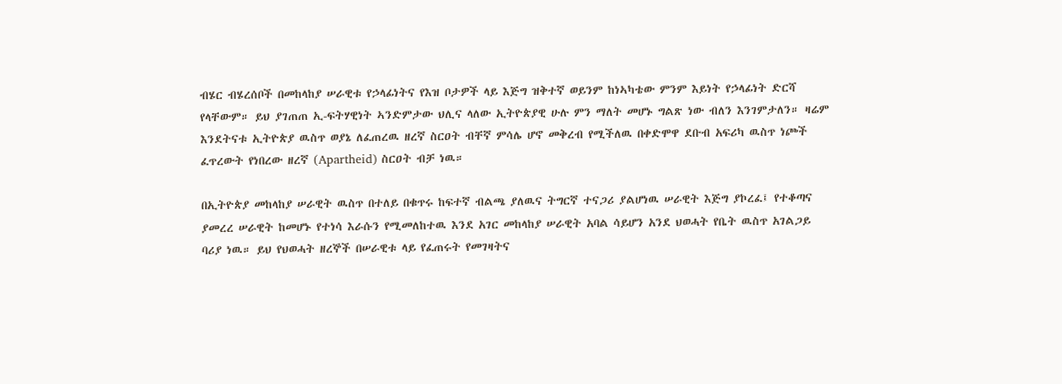ብሄር ብሄረሰቦች በመከላከያ ሠራዊቱ የኃላፊነትና የእዝ ቦታዎች ላይ እጅግ ዝቅተኛ ወይንም ከነኣካቴው ምንም እይነት የኃላፊነት ድርሻ የላቸውም። ይህ ያገጠጠ ኢ-ፍትሃዊነት ኣንድምታው ህሊና ላለው ኢትዮጵያዊ ሁሉ ምን ማለት መሆኑ ግልጽ ነው ብለን እንገምታለን። ዛሬም እንደትናቱ ኢትዮጵያ ዉስጥ ወያኔ ለፈጠረዉ ዘረኛ ስርዐት ብቸኛ ምሳሌ ሆኖ መቅረብ የሚችለዉ በቀድሞዋ ደቡብ አፍሪካ ዉስጥ ነጮች ፈጥረውት የነበረው ዘረኛ (Apartheid) ስርዐት ብቻ ነዉ።

በኢትዮጵያ መከላከያ ሠራዊት ዉስጥ በተለይ በቁጥሩ ከፍተኛ ብልጫ ያለዉና ትግርኛ ተናጋሪ ያልሆነዉ ሠራዊት እጅግ ያኮረፈ፤ የተቆጣና ያመረረ ሠራዊት ከመሆኑ የተነሳ እራሱን የሚመለከተዉ እንደ አገር መከላከያ ሠራዊት አባል ሳይሆን አንደ ህወሓት የቤት ዉስጥ አገልጋይ ባሪያ ነዉ። ይህ የህወሓት ዘረኞች በሠራዊቱ ላይ የፈጠሩት የመገዛትና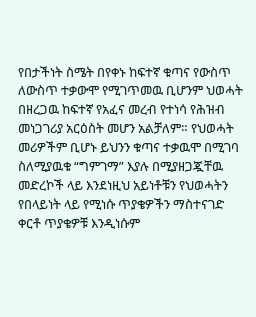የበታችነት ስሜት በየቀኑ ከፍተኛ ቁጣና የውስጥ ለውስጥ ተቃውሞ የሚገጥመዉ ቢሆንም ህወሓት በዘረጋዉ ከፍተኛ የአፈና መረብ የተነሳ የሕዝብ መነጋገሪያ አርዕስት መሆን አልቻለም። የህወሓት መሪዎችም ቢሆኑ ይህንን ቁጣና ተቃዉሞ በሚገባ ስለሚያዉቁ “ግምገማ” እያሉ በሚያዘጋጇቸዉ መድረኮች ላይ እንደነዚህ አይነቶቹን የህወሓትን የበላይነት ላይ የሚነሱ ጥያቄዎችን ማስተናገድ ቀርቶ ጥያቄዎቹ እንዲነሱም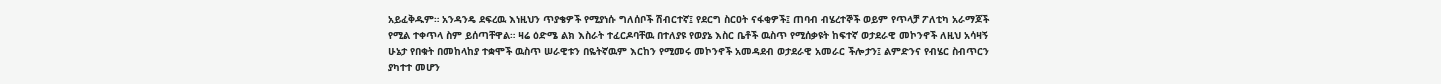አይፈቅዱም። አንዳንዴ ደፍረዉ እነዚህን ጥያቄዎች የሚያነሱ ግለሰቦች ሽብርተኛ፤ የደርግ ስርዐት ናፋቂዎች፤ ጠባብ ብሄረተኞች ወይም የጥላቻ ፖለቲካ አራማጆች የሚል ተቀጥላ ስም ይሰጣቸዋል። ዛሬ ዕድሜ ልክ እስራት ተፈርዶባቸዉ በተለያዩ የወያኔ እስር ቤቶች ዉስጥ የሚሰቃዩት ከፍተኛ ወታደራዊ መኮንኖች ለዚህ አሳዛኝ ሁኔታ የበቁት በመከላከያ ተቋሞች ዉስጥ ሠራዊቱን በዬትኛዉም እርከን የሚመሩ መኮንኖች አመዳደብ ወታደራዊ አመራር ችሎታን፤ ልምድንና የብሄር ስብጥርን ያካተተ መሆን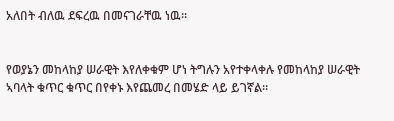አለበት ብለዉ ደፍረዉ በመናገራቸዉ ነዉ።


የወያኔን መከላከያ ሠራዊት እየለቀቁም ሆነ ትግሉን አየተቀላቀሉ የመከላከያ ሠራዊት ኣባላት ቁጥር ቁጥር በየቀኑ እየጨመረ በመሄድ ላይ ይገኛል።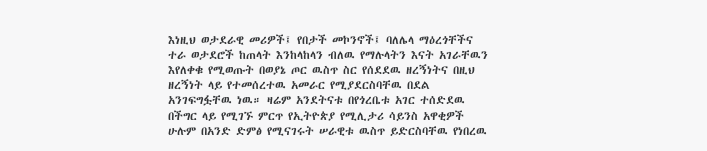እነዚህ ወታደራዊ መሪዎች፤ የበታች መኮንኖች፤ ባለሌላ ማዕረጎቸችና ተራ ወታደሮች ከጠላት እንከላከላን ብለዉ የማሉላትን እናት አገራቸዉን እየለቀቁ የሚወጡት በወያኔ ጦር ዉስጥ ስር የሰደደዉ ዘረኝነትና በዚህ ዘረኝነት ላይ የተመሰረተዉ አመራር የሚያደርስባቸዉ በደል አንገፍግፏቸዉ ነዉ። ዛሬም አንደትናቱ በየጎረቤቱ አገር ተሰድደዉ በችግር ላይ የሚገኙ ምርጥ የኢትዮጵያ የሚሊታሪ ሳይንስ አዋቂዎች ሁሉም በአንድ ድምፅ የሚናገሩት ሠራዊቱ ዉስጥ ይድርስባቸዉ የነበረዉ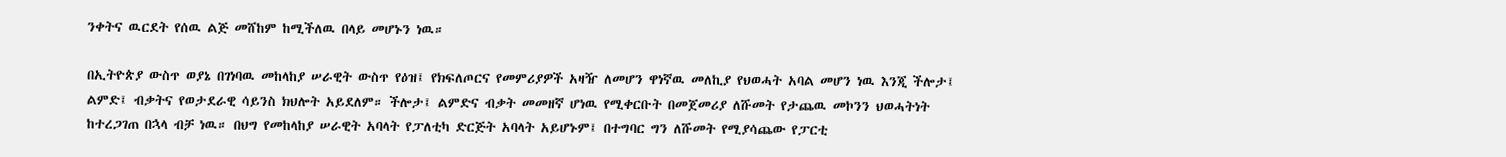ንቀትና ዉርደት የሰዉ ልጅ መሸከም ከሚችለዉ በላይ መሆኑን ነዉ።

በኢትዮጵያ ውስጥ ወያኔ በገነባዉ መከላከያ ሠራዊት ውስጥ የዕዝ፤ የክፍለጦርና የመምሪያዎች አዛዥ ለመሆን ዋነኛዉ መለኪያ የህወሓት አባል መሆን ነዉ እንጂ ችሎታ፤ ልምድ፤ ብቃትና የወታደራዊ ሳይንስ ክህሎት አይደለም። ችሎታ፤ ልምድና ብቃት መመዘኛ ሆነዉ የሚቀርቡት በመጀመሪያ ለሹመት የታጨዉ መኮንን ህወሓትነት ከተረጋገጠ በኋላ ብቻ ነዉ። በህግ የመከላከያ ሠራዊት አባላት የፓለቲካ ድርጅት አባላት አይሆኑም፤ በተግባር ግን ለሹመት የሚያሳጨው የፓርቲ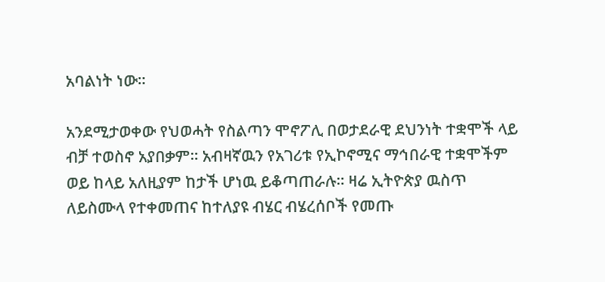አባልነት ነው።

አንደሚታወቀው የህወሓት የስልጣን ሞኖፖሊ በወታደራዊ ደህንነት ተቋሞች ላይ ብቻ ተወስኖ አያበቃም። አብዛኛዉን የአገሪቱ የኢኮኖሚና ማኅበራዊ ተቋሞችም ወይ ከላይ አለዚያም ከታች ሆነዉ ይቆጣጠራሉ። ዛሬ ኢትዮጵያ ዉስጥ ለይስሙላ የተቀመጠና ከተለያዩ ብሄር ብሄረሰቦች የመጡ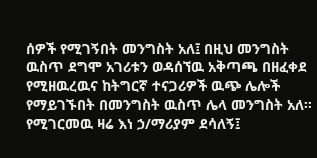ሰዎች የሚገኝበት መንግስት አለ፤ በዚህ መንግስት ዉስጥ ደግሞ አገሪቱን ወዳሰኘዉ አቅጣጫ በዘፈቀደ የሚዘዉረዉና ከትግርኛ ተናጋሪዎች ዉጭ ሌሎች የማይገኙበት በመንግስት ዉስጥ ሌላ መንግስት አለ። የሚገርመዉ ዛሬ እነ ኃ/ማሪያም ደሳለኝ፤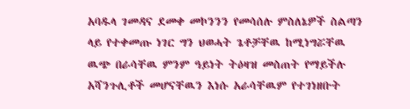አባዱላ ገመዳና ደመቀ መኮንንን የመሳሰሉ ምስለኔዎች ስልጣን ላይ የተቀመጡ ነገር ግን ህወሓት ጌቶቻቸዉ ከሚነግሯቸዉ ዉጭ በራሳቸዉ ምንም ዓይነት ትዕዛዝ መስጠት የማይችሉ አሻንጉሊቶች መሆናቸዉን እነሱ አራሳቸዉም የተገነዘቡት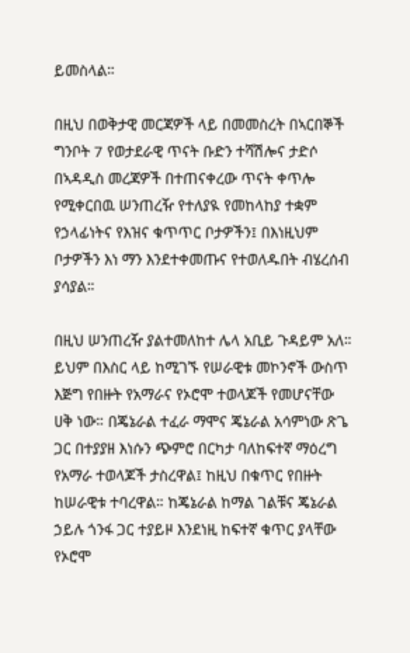ይመስላል።

በዚህ በወቅታዊ መርጃዎች ላይ በመመስረት በኣርበኞች ግንቦት 7 የወታደራዊ ጥናት ቡድን ተሻሽሎና ታድሶ በኣዳዲስ መረጃዎች በተጠናቀረው ጥናት ቀጥሎ የሚቀርበዉ ሠንጠረዥ የተለያዪ የመከላከያ ተቋም የኃላፊነትና የእዝና ቁጥጥር ቦታዎችን፤ በእነዚህም ቦታዎችን እነ ማን እንደተቀመጡና የተወለዱበት ብሄረሰብ ያሳያል።

በዚህ ሠንጠረዥ ያልተመለከተ ሌላ አቢይ ጉዳይም አለ። ይህም በእስር ላይ ከሚገኙ የሠራዊቱ መኮንኖች ውስጥ እጅግ የበዙት የአማራና የኦሮሞ ተወላጆች የመሆናቸው ሀቅ ነው። በጄኔራል ተፈራ ማሞና ጄኔራል አሳምነው ጽጌ ጋር በተያያዘ እነሱን ጭምሮ በርካታ ባለከፍተኛ ማዕረግ የአማራ ተወላጆች ታስረዋል፤ ከዚህ በቁጥር የበዙት ከሠራዊቱ ተባረዋል። ከጄኔራል ከማል ገልቹና ጄኔራል ኃይሉ ጎንፋ ጋር ተያይዞ እንደነዚ ከፍተኛ ቁጥር ያላቸው የኦሮሞ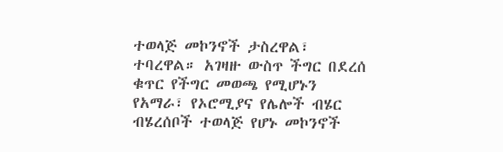ተወላጅ መኮንኖች ታስረዋል፣ ተባረዋል። አገዛዙ ውስጥ ችግር በደረሰ ቁጥር የችግር መወጫ የሚሆኑን የአማራ፣ የኦሮሚያና የሌሎች ብሄር ብሄረሰቦች ተወላጅ የሆኑ መኮንኖች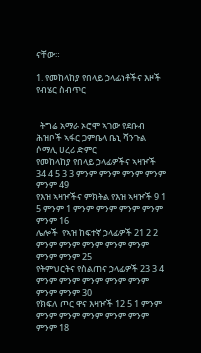ናቸው።

1. የመከላከያ የበላይ ኃላፊነቶችና እዞች የብሄር ስብጥር


  ትግሬ አማራ ኦሮሞ ኣገው የደቡብ ሕዝቦች ኣፋር ጋምቤላ ቤኒ ሻንጉል ሶማሊ ሀረሪ ድምር
የመከላከያ የበላይ ኃላፊዎችና ኣዛዦች 34 4 5 3 3 ምንም ምንም ምንም ምንም ምንም 49
የእዝ ኣዛዦችና ምክትል የእዝ ኣዛዦች 9 1 5 ምንም 1 ምንም ምንም ምንም ምንም ምንም 16
ሌሎች  የኣዝ ከፍተኛ ኃላፊዎች 21 2 2 ምንም ምንም ምንም ምንም ምንም ምንም ምንም 25
የትምህርትና የስልጠና ኃላፊዎች 23 3 4 ምንም ምንም ምንም ምንም ምንም ምንም ምንም 30
የክፍለ ጦር ዋና እዛዦች 12 5 1 ምንም ምንም ምንም ምንም ምንም ምንም ምንም 18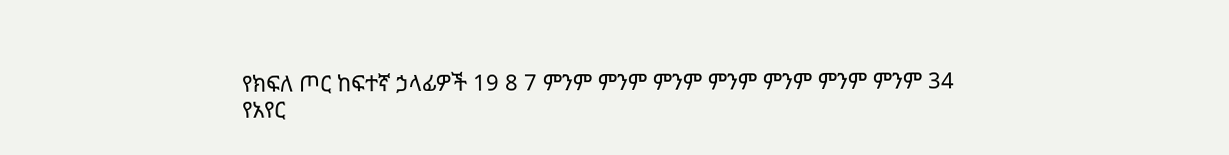የክፍለ ጦር ከፍተኛ ኃላፊዎች 19 8 7 ምንም ምንም ምንም ምንም ምንም ምንም ምንም 34
የአየር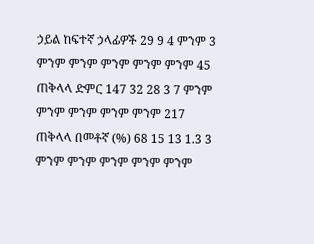ኃይል ከፍተኛ ኃላፊዎች 29 9 4 ምንም 3 ምንም ምንም ምንም ምንም ምንም 45
ጠቅላላ ድምር 147 32 28 3 7 ምንም ምንም ምንም ምንም ምንም 217
ጠቅላላ በመቶኛ (%) 68 15 13 1.3 3 ምንም ምንም ምንም ምንም ምንም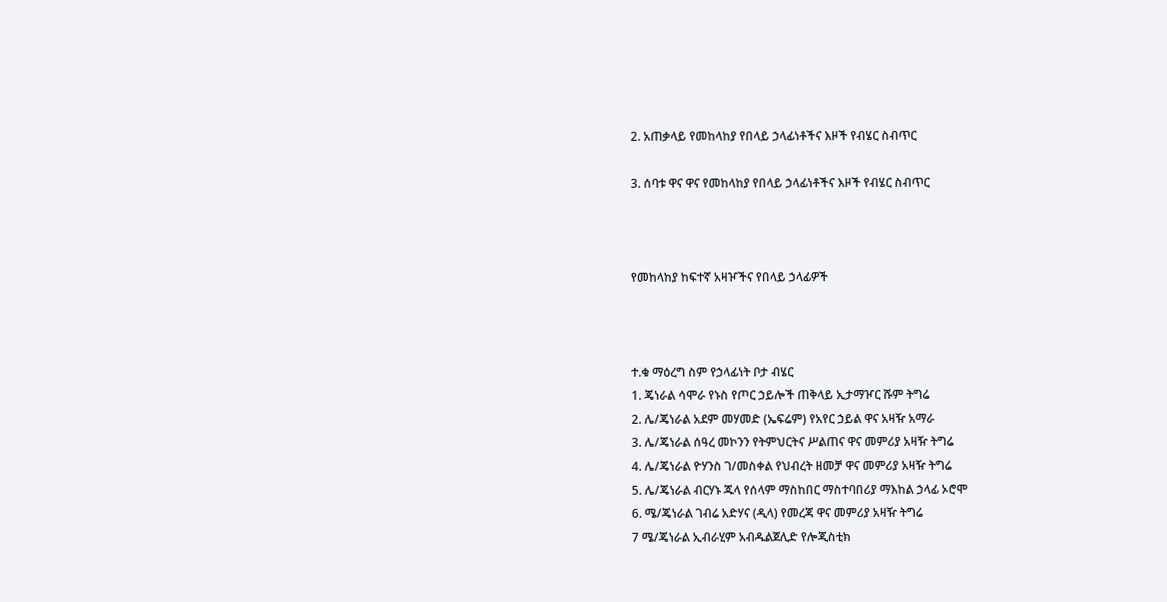2. አጠቃላይ የመከላከያ የበላይ ኃላፊነቶችና እዞች የብሄር ስብጥር

3. ሰባቱ ዋና ዋና የመከላከያ የበላይ ኃላፊነቶችና እዞች የብሄር ስብጥር



የመከላከያ ከፍተኛ አዛዦችና የበላይ ኃላፊዎች



ተ.ቁ ማዕረግ ስም የኃላፊነት ቦታ ብሄር
1. ጄነራል ሳሞራ የኑስ የጦር ኃይሎች ጠቅላይ ኢታማዦር ሹም ትግሬ
2. ሌ/ጄነራል አደም መሃመድ (ኤፍሬም) የአየር ኃይል ዋና አዛዥ አማራ
3. ሌ/ጄነራል ሰዓረ መኮንን የትምህርትና ሥልጠና ዋና መምሪያ አዛዥ ትግሬ
4. ሌ/ጄነራል ዮሃንስ ገ/መስቀል የህብረት ዘመቻ ዋና መምሪያ አዛዥ ትግሬ
5. ሌ/ጄነራል ብርሃኑ ጁላ የሰላም ማስከበር ማስተባበሪያ ማእከል ኃላፊ ኦሮሞ
6. ሜ/ጄነራል ገብሬ አድሃና (ዲላ) የመረጃ ዋና መምሪያ አዛዥ ትግሬ
7 ሜ/ጄነራል ኢብራሂም አብዱልጀሊድ የሎጂስቲክ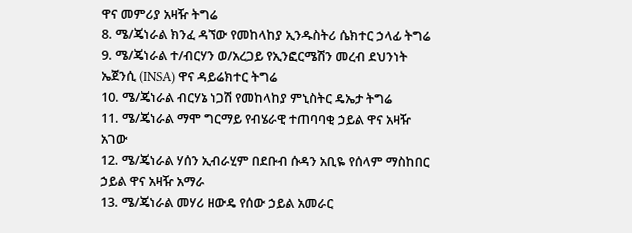ዋና መምሪያ አዛዥ ትግሬ
8. ሜ/ጄነራል ክንፈ ዳኘው የመከላከያ ኢንዱስትሪ ሴክተር ኃላፊ ትግሬ
9. ሜ/ጄነራል ተ/ብርሃን ወ/አረጋይ የኢንፎርሜሽን መረብ ደህንነት ኤጀንሲ (INSA) ዋና ዳይሬክተር ትግሬ
10. ሜ/ጄነራል ብርሃኔ ነጋሽ የመከላከያ ምኒስትር ዴኤታ ትግሬ
11. ሜ/ጄነራል ማሞ ግርማይ የብሄራዊ ተጠባባቂ ኃይል ዋና አዛዥ አገው
12. ሜ/ጄነራል ሃሰን ኢብራሂም በደቡብ ሱዳን አቢዬ የሰላም ማስከበር ኃይል ዋና አዛዥ አማራ
13. ሜ/ጄነራል መሃሪ ዘውዴ የሰው ኃይል አመራር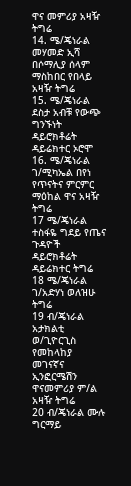ዋና መምሪያ አዛዥ ትግሬ
14. ሜ/ጄነራል መሃመድ ኢሻ በሶማሊያ ሰላም ማስከበር የበላይ አዛዥ ትግሬ
15. ሜ/ጄነራል ደስታ አብቹ የውጭ ግንኙነት ዳይሮክቶሬት ዳይሬክተር ኦሮሞ
16. ሜ/ጄነራል ገ/ሚካኤል በየነ የጥናትና ምርምር ማዕከል ዋና አዛዥ ትግሬ
17 ሜ/ጄነራል ተስፋዬ ግደይ የጤና ጉዳዮች ዳይሮክቶሬት ዳይሬክተር ትግሬ
18 ሜ/ጄነራል ገ/አድሃነ ወለዝሁ ትግሬ
19 ብ/ጄነራል አታክልቲ ወ/ጊዮርጊስ የመከላከያ መገናኛና ኢንፎርሜሽን ዋናመምሪያ ም/ል አዛዥ ትግሬ
20 ብ/ጄነራል ሙሉ ግርማይ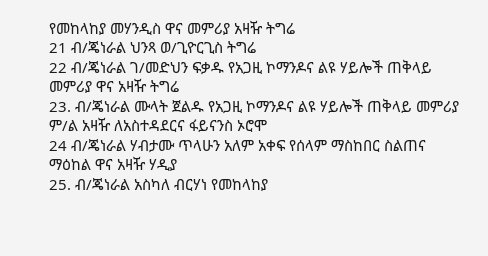የመከላከያ መሃንዲስ ዋና መምሪያ አዛዥ ትግሬ
21 ብ/ጄነራል ህንጻ ወ/ጊዮርጊስ ትግሬ
22 ብ/ጄነራል ገ/መድህን ፍቃዱ የአጋዚ ኮማንዶና ልዩ ሃይሎች ጠቅላይ መምሪያ ዋና አዛዥ ትግሬ
23. ብ/ጄነራል ሙላት ጀልዱ የአጋዚ ኮማንዶና ልዩ ሃይሎች ጠቅላይ መምሪያ ም/ል አዛዥ ለአስተዳደርና ፋይናንስ ኦሮሞ
24 ብ/ጄነራል ሃብታሙ ጥላሁን አለም አቀፍ የሰላም ማስከበር ስልጠና ማዕከል ዋና አዛዥ ሃዲያ
25. ብ/ጄነራል አስካለ ብርሃነ የመከላከያ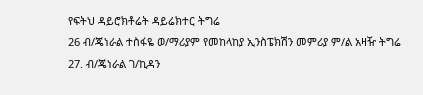የፍትህ ዳይሮክቶሬት ዳይሬክተር ትግሬ
26 ብ/ጄነራል ተስፋዬ ወ/ማሪያም የመከላከያ ኢንስፔክሽን መምሪያ ም/ል አዛዥ ትግሬ
27. ብ/ጄነራል ገ/ኪዳን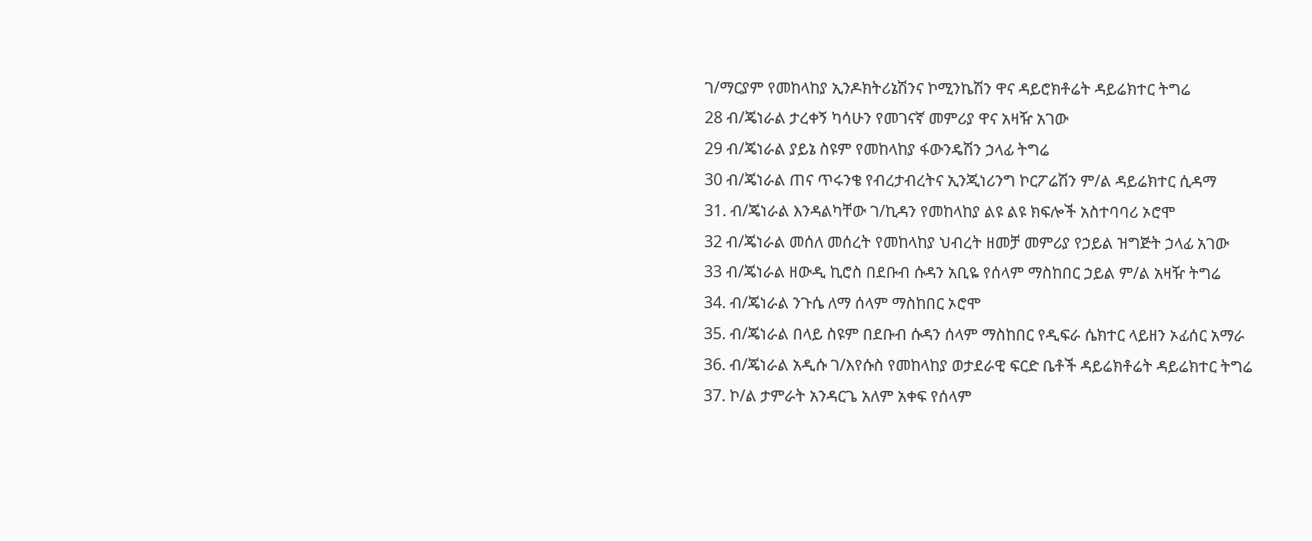ገ/ማርያም የመከላከያ ኢንዶክትሪኔሽንና ኮሚንኬሽን ዋና ዳይሮክቶሬት ዳይሬክተር ትግሬ
28 ብ/ጄነራል ታረቀኝ ካሳሁን የመገናኛ መምሪያ ዋና አዛዥ አገው
29 ብ/ጄነራል ያይኔ ስዩም የመከላከያ ፋውንዴሽን ኃላፊ ትግሬ
30 ብ/ጄነራል ጠና ጥሩንቄ የብረታብረትና ኢንጂነሪንግ ኮርፖሬሽን ም/ል ዳይሬክተር ሲዳማ
31. ብ/ጄነራል እንዳልካቸው ገ/ኪዳን የመከላከያ ልዩ ልዩ ክፍሎች አስተባባሪ ኦሮሞ
32 ብ/ጄነራል መሰለ መሰረት የመከላከያ ህብረት ዘመቻ መምሪያ የኃይል ዝግጅት ኃላፊ አገው
33 ብ/ጄነራል ዘውዲ ኪሮስ በደቡብ ሱዳን አቢዬ የሰላም ማስከበር ኃይል ም/ል አዛዥ ትግሬ
34. ብ/ጄነራል ንጉሴ ለማ ሰላም ማስከበር ኦሮሞ
35. ብ/ጄነራል በላይ ስዩም በደቡብ ሱዳን ሰላም ማስከበር የዲፍራ ሴክተር ላይዘን ኦፊሰር አማራ
36. ብ/ጄነራል አዲሱ ገ/እየሱስ የመከላከያ ወታደራዊ ፍርድ ቤቶች ዳይሬክቶሬት ዳይሬክተር ትግሬ
37. ኮ/ል ታምራት አንዳርጌ አለም አቀፍ የሰላም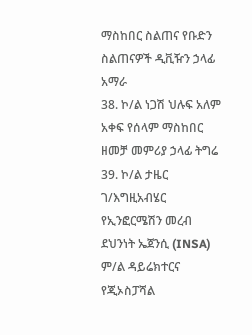ማስከበር ስልጠና የቡድን ስልጠናዎች ዲቪዥን ኃላፊ አማራ
38. ኮ/ል ነጋሽ ህሉፍ አለም አቀፍ የሰላም ማስከበር ዘመቻ መምሪያ ኃላፊ ትግሬ
39. ኮ/ል ታዜር ገ/እግዚአብሄር የኢንፎርሜሽን መረብ ደህንነት ኤጀንሲ (INSA) ም/ል ዳይሬክተርና የጂኦስፓሻል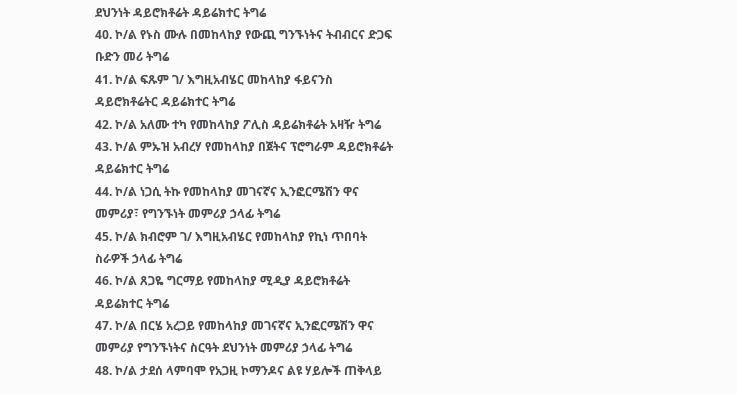ደህንነት ዳይሮክቶሬት ዳይሬክተር ትግሬ
40. ኮ/ል የኑስ ሙሉ በመከላከያ የውጪ ግንኙነትና ትብብርና ድጋፍ ቡድን መሪ ትግሬ
41. ኮ/ል ፍጹም ገ/ እግዚአብሄር መከላከያ ፋይናንስ ዳይሮክቶሬትር ዳይሬክተር ትግሬ
42. ኮ/ል አለሙ ተካ የመከላከያ ፖሊስ ዳይሬክቶሬት አዛዥ ትግሬ
43. ኮ/ል ምኡዝ አብረሃ የመከላከያ በጀትና ፕሮግራም ዳይሮክቶሬት ዳይሬክተር ትግሬ
44. ኮ/ል ነጋሲ ትኩ የመከላከያ መገናኛና ኢንፎርሜሽን ዋና መምሪያ፣ የግንኙነት መምሪያ ኃላፊ ትግሬ
45. ኮ/ል ክብሮም ገ/ እግዚአብሄር የመከላከያ የኪነ ጥበባት ስራዎች ኃላፊ ትግሬ
46. ኮ/ል ጸጋዬ ግርማይ የመከላከያ ሚዲያ ዳይሮክቶሬት ዳይሬክተር ትግሬ
47. ኮ/ል በርሄ አረጋይ የመከላከያ መገናኛና ኢንፎርሜሽን ዋና መምሪያ የግንኙነትና ስርዓት ደህንነት መምሪያ ኃላፊ ትግሬ
48. ኮ/ል ታደሰ ላምባሞ የአጋዚ ኮማንዶና ልዩ ሃይሎች ጠቅላይ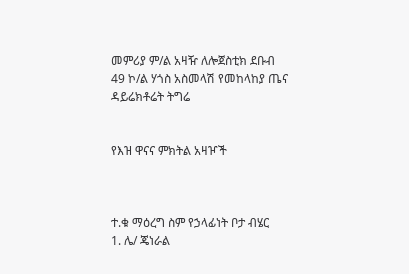መምሪያ ም/ል አዛዥ ለሎጀስቲክ ደቡብ
49 ኮ/ል ሃጎስ አስመላሽ የመከላከያ ጤና ዳይሬክቶሬት ትግሬ


የእዝ ዋናና ምክትል አዛዦች



ተ.ቁ ማዕረግ ስም የኃላፊነት ቦታ ብሄር
1. ሌ/ ጄነራል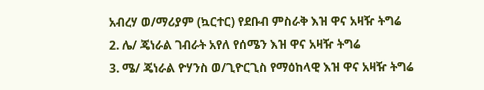አብረሃ ወ/ማሪያም (ኳርተር) የደቡብ ምስራቅ እዝ ዋና አዛዥ ትግሬ
2. ሌ/ ጄነራል ገብራት አየለ የሰሜን እዝ ዋና አዛዥ ትግሬ
3. ሜ/ ጄነራል ዮሃንስ ወ/ጊዮርጊስ የማዕከላዊ እዝ ዋና አዛዥ ትግሬ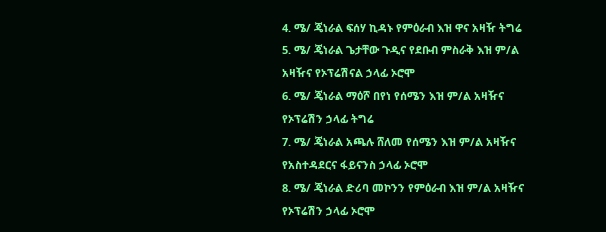4. ሜ/ ጄነራል ፍሰሃ ኪዳኑ የምዕራብ እዝ ዋና አዛዥ ትግሬ
5. ሜ/ ጄነራል ጌታቸው ጉዲና የደቡብ ምስራቅ እዝ ም/ል አዛዥና የኦፕሬሽናል ኃላፊ ኦሮሞ
6. ሜ/ ጄነራል ማዕሾ በየነ የሰሜን እዝ ም/ል አዛዥና የኦፕሬሽን ኃላፊ ትግሬ
7. ሜ/ ጄነራል አጫሉ ሸለመ የሰሜን እዝ ም/ል አዛዥና የአስተዳደርና ፋይናንስ ኃላፊ ኦሮሞ
8. ሜ/ ጄነራል ድሪባ መኮንን የምዕራብ እዝ ም/ል አዛዥና የኦፕሬሽን ኃላፊ ኦሮሞ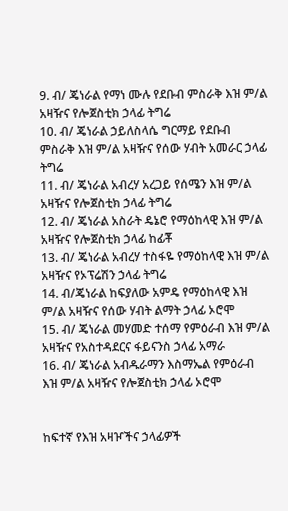9. ብ/ ጄነራል የማነ ሙሉ የደቡብ ምስራቅ እዝ ም/ል አዛዥና የሎጀስቲክ ኃላፊ ትግሬ
10. ብ/ ጄነራል ኃይለስላሴ ግርማይ የደቡብ ምስራቅ እዝ ም/ል አዛዥና የሰው ሃብት አመራር ኃላፊ ትግሬ
11. ብ/ ጄነራል አብረሃ አረጋይ የሰሜን እዝ ም/ል አዛዥና የሎጀስቲክ ኃላፊ ትግሬ
12. ብ/ ጄነራል አስራት ዴኔሮ የማዕከላዊ እዝ ም/ል አዛዥና የሎጀስቲክ ኃላፊ ከፊቾ
13. ብ/ ጄነራል አብረሃ ተስፋዬ የማዕከላዊ እዝ ም/ል አዛዥና የኦፕሬሽን ኃላፊ ትግሬ
14. ብ/ጄነራል ከፍያለው አምዴ የማዕከላዊ እዝ ም/ል አዛዥና የሰው ሃብት ልማት ኃላፊ ኦሮሞ
15. ብ/ ጄነራል መሃመድ ተሰማ የምዕራብ እዝ ም/ል አዛዥና የአስተዳደርና ፋይናንስ ኃላፊ አማራ
16. ብ/ ጄነራል አብዱራማን እስማኤል የምዕራብ እዝ ም/ል አዛዥና የሎጀስቲክ ኃላፊ ኦሮሞ


ከፍተኛ የእዝ አዛዦችና ኃላፊዎች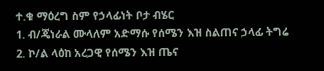ተ.ቁ ማዕረግ ስም የኃላፊነት ቦታ ብሄር
1. ብ/ጄነራል ሙላለም አድማሱ የሰሜን እዝ ስልጠና ኃላፊ ትግሬ
2. ኮ/ል ላዕከ አረጋዊ የሰሜን እዝ ጤና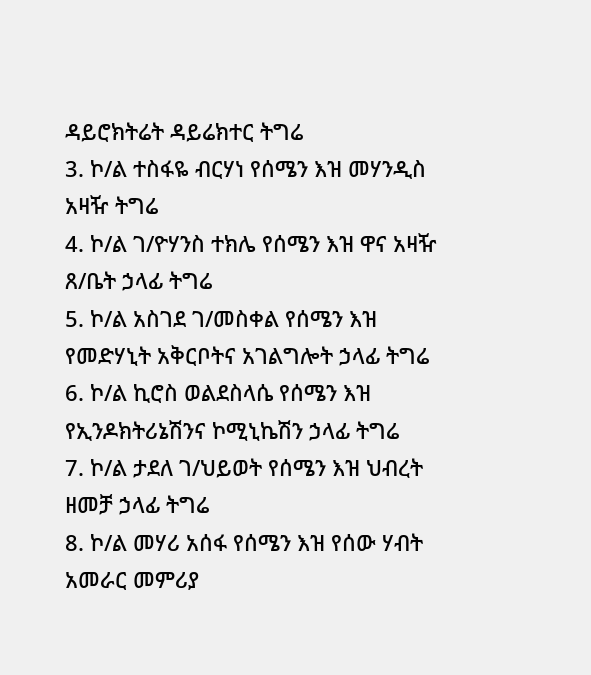ዳይሮክትሬት ዳይሬክተር ትግሬ
3. ኮ/ል ተስፋዬ ብርሃነ የሰሜን እዝ መሃንዲስ አዛዥ ትግሬ
4. ኮ/ል ገ/ዮሃንስ ተክሌ የሰሜን እዝ ዋና አዛዥ ጸ/ቤት ኃላፊ ትግሬ
5. ኮ/ል አስገደ ገ/መስቀል የሰሜን እዝ የመድሃኒት አቅርቦትና አገልግሎት ኃላፊ ትግሬ
6. ኮ/ል ኪሮስ ወልደስላሴ የሰሜን እዝ የኢንዶክትሪኔሽንና ኮሚኒኬሽን ኃላፊ ትግሬ
7. ኮ/ል ታደለ ገ/ህይወት የሰሜን እዝ ህብረት ዘመቻ ኃላፊ ትግሬ
8. ኮ/ል መሃሪ አሰፋ የሰሜን እዝ የሰው ሃብት አመራር መምሪያ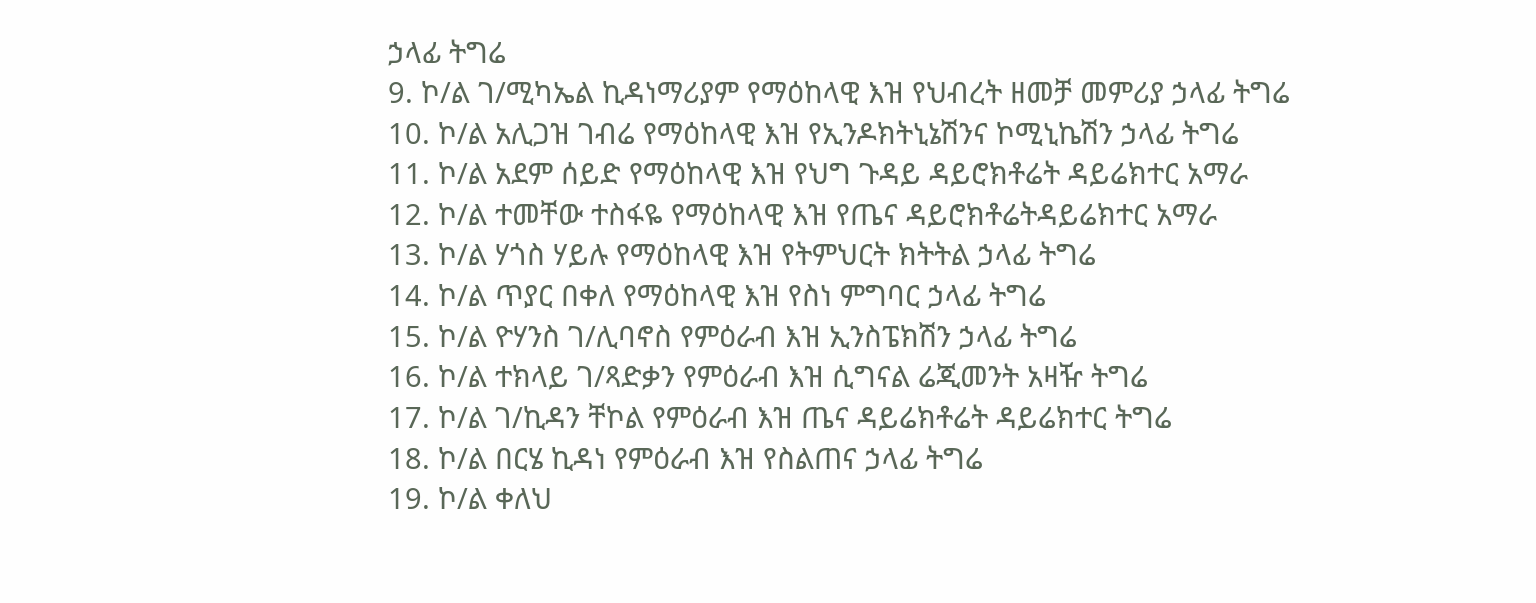ኃላፊ ትግሬ
9. ኮ/ል ገ/ሚካኤል ኪዳነማሪያም የማዕከላዊ እዝ የህብረት ዘመቻ መምሪያ ኃላፊ ትግሬ
10. ኮ/ል አሊጋዝ ገብሬ የማዕከላዊ እዝ የኢንዶክትኒኔሽንና ኮሚኒኬሽን ኃላፊ ትግሬ
11. ኮ/ል አደም ሰይድ የማዕከላዊ እዝ የህግ ጉዳይ ዳይሮክቶሬት ዳይሬክተር አማራ
12. ኮ/ል ተመቸው ተስፋዬ የማዕከላዊ እዝ የጤና ዳይሮክቶሬትዳይሬክተር አማራ
13. ኮ/ል ሃጎስ ሃይሉ የማዕከላዊ እዝ የትምህርት ክትትል ኃላፊ ትግሬ
14. ኮ/ል ጥያር በቀለ የማዕከላዊ እዝ የስነ ምግባር ኃላፊ ትግሬ
15. ኮ/ል ዮሃንስ ገ/ሊባኖስ የምዕራብ እዝ ኢንስፔክሽን ኃላፊ ትግሬ
16. ኮ/ል ተክላይ ገ/ጻድቃን የምዕራብ እዝ ሲግናል ሬጂመንት አዛዥ ትግሬ
17. ኮ/ል ገ/ኪዳን ቸኮል የምዕራብ እዝ ጤና ዳይሬክቶሬት ዳይሬክተር ትግሬ
18. ኮ/ል በርሄ ኪዳነ የምዕራብ እዝ የስልጠና ኃላፊ ትግሬ
19. ኮ/ል ቀለህ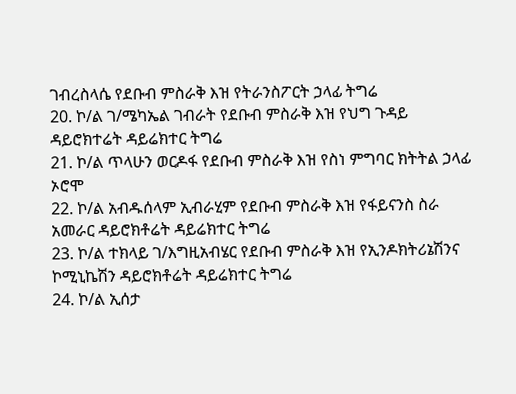ገብረስላሴ የደቡብ ምስራቅ እዝ የትራንስፖርት ኃላፊ ትግሬ
20. ኮ/ል ገ/ሜካኤል ገብራት የደቡብ ምስራቅ እዝ የህግ ጉዳይ ዳይሮክተሬት ዳይሬክተር ትግሬ
21. ኮ/ል ጥላሁን ወርዶፋ የደቡብ ምስራቅ እዝ የስነ ምግባር ክትትል ኃላፊ ኦሮሞ
22. ኮ/ል አብዱሰላም ኢብራሂም የደቡብ ምስራቅ እዝ የፋይናንስ ስራ አመራር ዳይሮክቶሬት ዳይሬክተር ትግሬ
23. ኮ/ል ተክላይ ገ/እግዚአብሄር የደቡብ ምስራቅ እዝ የኢንዶክትሪኔሽንና ኮሚኒኬሽን ዳይሮክቶሬት ዳይሬክተር ትግሬ
24. ኮ/ል ኢሰታ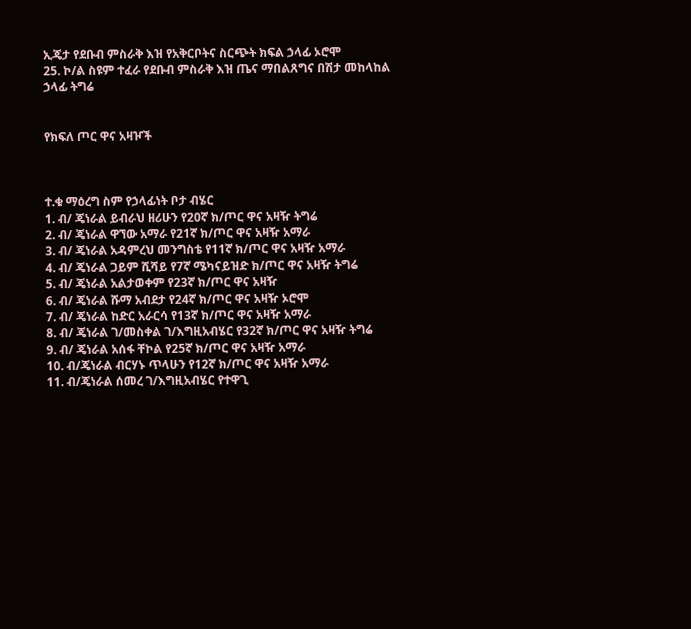ኢጄታ የደቡብ ምስራቅ እዝ የአቅርቦትና ስርጭት ክፍል ኃላፊ ኦሮሞ
25. ኮ/ል ስዩም ተፈራ የደቡብ ምስራቅ እዝ ጤና ማበልጸግና በሽታ መከላከል ኃላፊ ትግሬ


የክፍለ ጦር ዋና አዛዦች



ተ.ቁ ማዕረግ ስም የኃላፊነት ቦታ ብሄር
1. ብ/ ጄነራል ይብራህ ዘሪሁን የ20ኛ ክ/ጦር ዋና አዛዥ ትግሬ
2. ብ/ ጄነራል ዋኘው አማራ የ21ኛ ክ/ጦር ዋና አዛዥ አማራ
3. ብ/ ጄነራል አዳምረህ መንግስቴ የ11ኛ ክ/ጦር ዋና አዛዥ አማራ
4. ብ/ ጄነራል ጋይም ሺሻይ የ7ኛ ሜካናይዝድ ክ/ጦር ዋና አዛዥ ትግሬ
5. ብ/ ጄነራል አልታወቀም የ23ኛ ክ/ጦር ዋና አዛዥ
6. ብ/ ጄነራል ሹማ አብደታ የ24ኛ ክ/ጦር ዋና አዛዥ ኦሮሞ
7. ብ/ ጄነራል ከድር አራርሳ የ13ኛ ክ/ጦር ዋና አዛዥ አማራ
8. ብ/ ጄነራል ገ/መስቀል ገ/እግዚአብሄር የ32ኛ ክ/ጦር ዋና አዛዥ ትግሬ
9. ብ/ ጄነራል አሰፋ ቸኮል የ25ኛ ክ/ጦር ዋና አዛዥ አማራ
10. ብ/ጄነራል ብርሃኑ ጥላሁን የ12ኛ ክ/ጦር ዋና አዛዥ አማራ
11. ብ/ጄነራል ሰመረ ገ/እግዚአብሄር የተዋጊ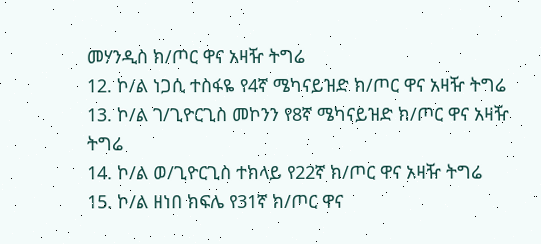መሃንዲስ ክ/ጦር ዋና አዛዥ ትግሬ
12. ኮ/ል ነጋሲ ተስፋዬ የ4ኛ ሜካናይዝድ ክ/ጦር ዋና አዛዥ ትግሬ
13. ኮ/ል ገ/ጊዮርጊስ መኮንን የ8ኛ ሜካናይዝድ ክ/ጦር ዋና አዛዥ ትግሬ
14. ኮ/ል ወ/ጊዮርጊስ ተክላይ የ22ኛ ክ/ጦር ዋና አዛዥ ትግሬ
15. ኮ/ል ዘነበ ክፍሌ የ31ኛ ክ/ጦር ዋና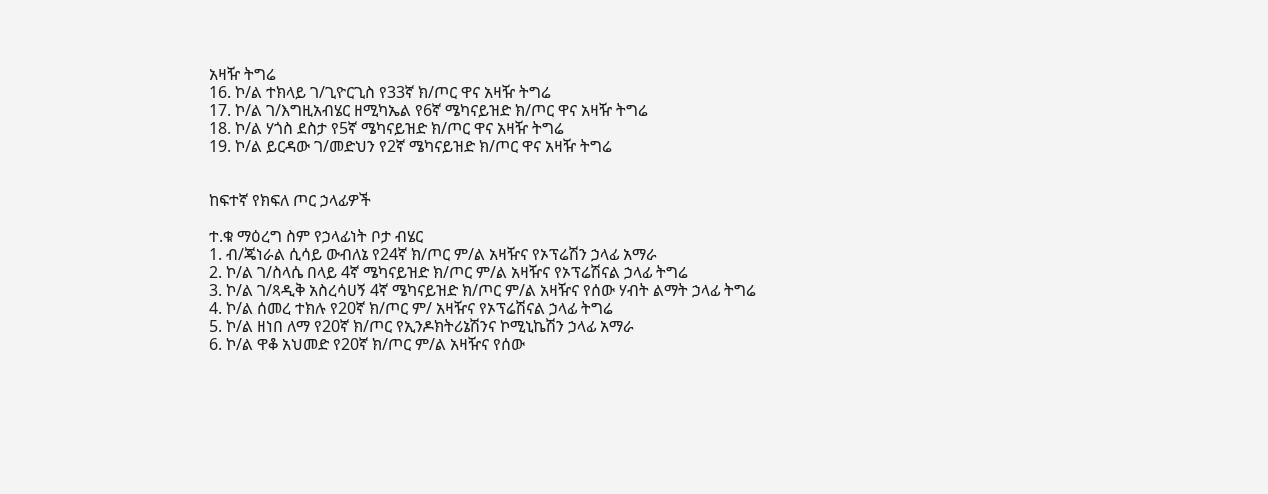አዛዥ ትግሬ
16. ኮ/ል ተክላይ ገ/ጊዮርጊስ የ33ኛ ክ/ጦር ዋና አዛዥ ትግሬ
17. ኮ/ል ገ/እግዚአብሄር ዘሚካኤል የ6ኛ ሜካናይዝድ ክ/ጦር ዋና አዛዥ ትግሬ
18. ኮ/ል ሃጎስ ደስታ የ5ኛ ሜካናይዝድ ክ/ጦር ዋና አዛዥ ትግሬ
19. ኮ/ል ይርዳው ገ/መድህን የ2ኛ ሜካናይዝድ ክ/ጦር ዋና አዛዥ ትግሬ


ከፍተኛ የክፍለ ጦር ኃላፊዎች

ተ.ቁ ማዕረግ ስም የኃላፊነት ቦታ ብሄር
1. ብ/ጄነራል ሲሳይ ውብለኔ የ24ኛ ክ/ጦር ም/ል አዛዥና የኦፕሬሽን ኃላፊ አማራ
2. ኮ/ል ገ/ስላሴ በላይ 4ኛ ሜካናይዝድ ክ/ጦር ም/ል አዛዥና የኦፕሬሽናል ኃላፊ ትግሬ
3. ኮ/ል ገ/ጻዲቅ አስረሳሀኝ 4ኛ ሜካናይዝድ ክ/ጦር ም/ል አዛዥና የሰው ሃብት ልማት ኃላፊ ትግሬ
4. ኮ/ል ሰመረ ተክሉ የ20ኛ ክ/ጦር ም/ አዛዥና የኦፕሬሽናል ኃላፊ ትግሬ
5. ኮ/ል ዘነበ ለማ የ20ኛ ክ/ጦር የኢንዶክትሪኔሽንና ኮሚኒኬሽን ኃላፊ አማራ
6. ኮ/ል ዋቆ አህመድ የ20ኛ ክ/ጦር ም/ል አዛዥና የሰው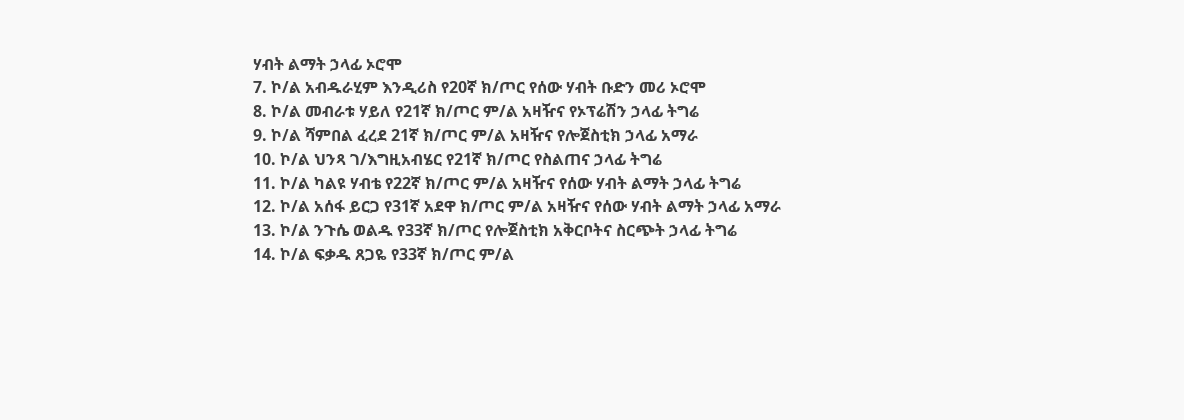ሃብት ልማት ኃላፊ ኦሮሞ
7. ኮ/ል አብዱራሂም እንዲሪስ የ20ኛ ክ/ጦር የሰው ሃብት ቡድን መሪ ኦሮሞ
8. ኮ/ል መብራቱ ሃይለ የ21ኛ ክ/ጦር ም/ል አዛዥና የኦፕሬሽን ኃላፊ ትግሬ
9. ኮ/ል ሻምበል ፈረደ 21ኛ ክ/ጦር ም/ል አዛዥና የሎጀስቲክ ኃላፊ አማራ
10. ኮ/ል ህንጻ ገ/እግዚአብሄር የ21ኛ ክ/ጦር የስልጠና ኃላፊ ትግሬ
11. ኮ/ል ካልዩ ሃብቴ የ22ኛ ክ/ጦር ም/ል አዛዥና የሰው ሃብት ልማት ኃላፊ ትግሬ
12. ኮ/ል አሰፋ ይርጋ የ31ኛ አደዋ ክ/ጦር ም/ል አዛዥና የሰው ሃብት ልማት ኃላፊ አማራ
13. ኮ/ል ንጉሴ ወልዱ የ33ኛ ክ/ጦር የሎጀስቲክ አቅርቦትና ስርጭት ኃላፊ ትግሬ
14. ኮ/ል ፍቃዱ ጸጋዬ የ33ኛ ክ/ጦር ም/ል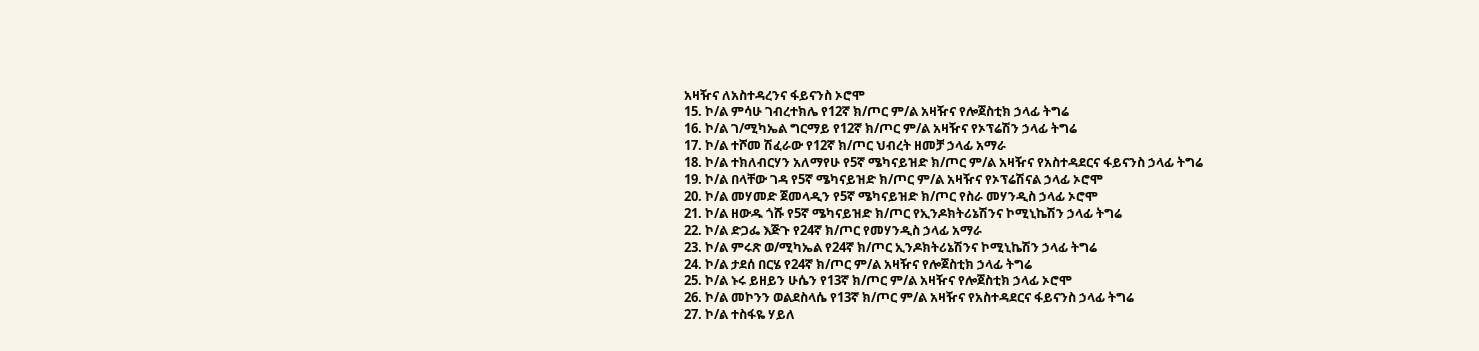አዛዥና ለአስተዳረንና ፋይናንስ ኦሮሞ
15. ኮ/ል ምሳሁ ገብረተክሌ የ12ኛ ክ/ጦር ም/ል አዛዥና የሎጀስቲክ ኃላፊ ትግሬ
16. ኮ/ል ገ/ሚካኤል ግርማይ የ12ኛ ክ/ጦር ም/ል አዛዥና የኦፕሬሽን ኃላፊ ትግሬ
17. ኮ/ል ተሾመ ሽፈራው የ12ኛ ክ/ጦር ህብረት ዘመቻ ኃላፊ አማራ
18. ኮ/ል ተክለብርሃን አለማየሁ የ5ኛ ሜካናይዝድ ክ/ጦር ም/ል አዛዥና የአስተዳደርና ፋይናንስ ኃላፊ ትግሬ
19. ኮ/ል በላቸው ገዳ የ5ኛ ሜካናይዝድ ክ/ጦር ም/ል አዛዥና የኦፕሬሽናል ኃላፊ ኦሮሞ
20. ኮ/ል መሃመድ ጀመላዲን የ5ኛ ሜካናይዝድ ክ/ጦር የስራ መሃንዲስ ኃላፊ ኦሮሞ
21. ኮ/ል ዘውዱ ጎሹ የ5ኛ ሜካናይዝድ ክ/ጦር የኢንዶክትሪኔሽንና ኮሚኒኬሽን ኃላፊ ትግሬ
22. ኮ/ል ድጋፌ እጅጉ የ24ኛ ክ/ጦር የመሃንዲስ ኃላፊ አማራ
23. ኮ/ል ምሩጽ ወ/ሚካኤል የ24ኛ ክ/ጦር ኢንዶክትሪኔሽንና ኮሚኒኬሽን ኃላፊ ትግሬ
24. ኮ/ል ታደሰ በርሄ የ24ኛ ክ/ጦር ም/ል አዛዥና የሎጀስቲክ ኃላፊ ትግሬ
25. ኮ/ል ኑሩ ይዘይን ሁሴን የ13ኛ ክ/ጦር ም/ል አዛዥና የሎጀስቲክ ኃላፊ ኦሮሞ
26. ኮ/ል መኮንን ወልደስላሴ የ13ኛ ክ/ጦር ም/ል አዛዥና የአስተዳደርና ፋይናንስ ኃላፊ ትግሬ
27. ኮ/ል ተስፋዬ ሃይለ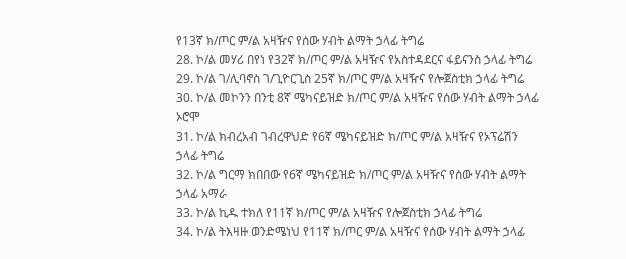የ13ኛ ክ/ጦር ም/ል አዛዥና የሰው ሃብት ልማት ኃላፊ ትግሬ
28. ኮ/ል መሃሪ በየነ የ32ኛ ክ/ጦር ም/ል አዛዥና የአስተዳደርና ፋይናንስ ኃላፊ ትግሬ
29. ኮ/ል ገ/ሊባኖስ ገ/ጊዮርጊስ 25ኛ ክ/ጦር ም/ል አዛዥና የሎጀስቲክ ኃላፊ ትግሬ
30. ኮ/ል መኮንን በንቲ 8ኛ ሜካናይዝድ ክ/ጦር ም/ል አዛዥና የሰው ሃብት ልማት ኃላፊ ኦሮሞ
31. ኮ/ል ክብረአብ ገብረዋህድ የ6ኛ ሜካናይዝድ ክ/ጦር ም/ል አዛዥና የኦፕሬሽን ኃላፊ ትግሬ
32. ኮ/ል ግርማ ክበበው የ6ኛ ሜካናይዝድ ክ/ጦር ም/ል አዛዥና የሰው ሃብት ልማት ኃላፊ አማራ
33. ኮ/ል ኪዱ ተክለ የ11ኛ ክ/ጦር ም/ል አዛዥና የሎጀስቲክ ኃላፊ ትግሬ
34. ኮ/ል ትእዛዙ ወንድሜነህ የ11ኛ ክ/ጦር ም/ል አዛዥና የሰው ሃብት ልማት ኃላፊ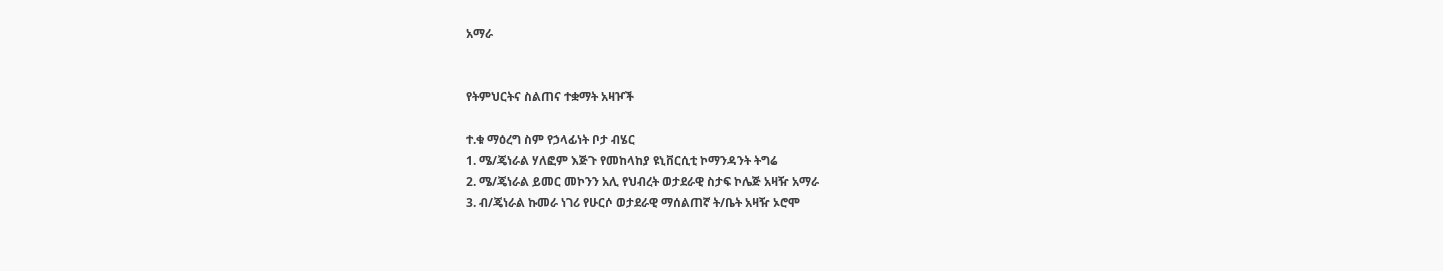አማራ


የትምህርትና ስልጠና ተቋማት አዛዦች

ተ.ቁ ማዕረግ ስም የኃላፊነት ቦታ ብሄር
1. ሜ/ጄነራል ሃለፎም እጅጉ የመከላከያ ዩኒቨርሲቲ ኮማንዳንት ትግሬ
2. ሜ/ጄነራል ይመር መኮንን አሊ የህብረት ወታደራዊ ስታፍ ኮሌጅ አዛዥ አማራ
3. ብ/ጄነራል ኩመራ ነገሪ የሁርሶ ወታደራዊ ማሰልጠኛ ት/ቤት አዛዥ ኦሮሞ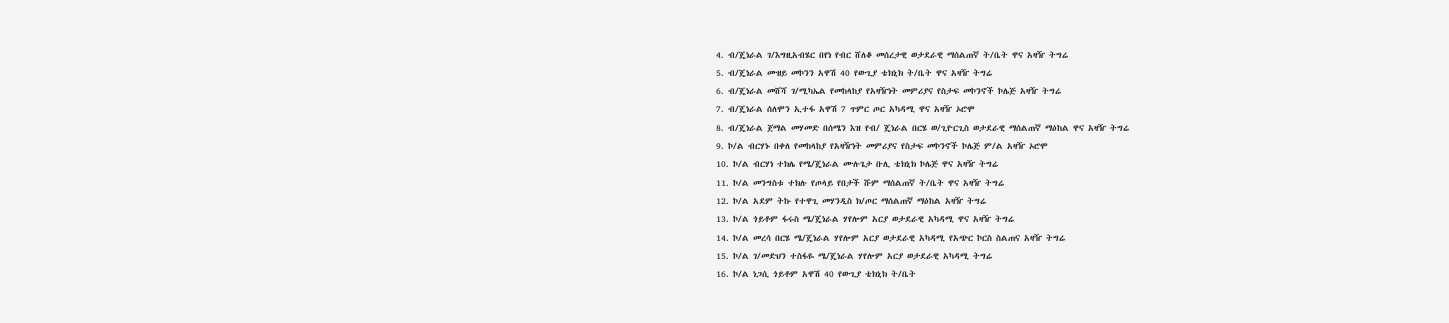4. ብ/ጄነራል ገ/እግዚአብሄር በየነ የብር ሸለቆ መሰረታዊ ወታደራዊ ማሰልጠኛ ት/ቤት ዋና አዛዥ ትግሬ
5. ብ/ጄነራል ሙዘይ መኮንን አዋሽ 40 የውጊያ ቴክኒክ ት/ቤት ዋና አዛዥ ትግሬ
6. ብ/ጄነራል መሸሻ ገ/ሚካኤል የመከላከያ የአዛዥነት መምሪያና የስታፍ መኮንኖች ኮሌጅ አዛዥ ትግሬ
7. ብ/ጄነራል ሰለሞን ኢተፋ አዋሽ 7 ጥምር ጦር አካዳሚ ዋና አዛዥ ኦሮሞ
8. ብ/ጄነራል ጀማል መሃመድ በሰሜን እዝ የብ/ ጄነራል በርሄ ወ/ጊዮርጊስ ወታደራዊ ማሰልጠኛ ማዕከል ዋና አዛዥ ትግሬ
9. ኮ/ል ብርሃኑ በቀለ የመከላከያ የአዛዥነት መምሪያና የስታፍ መኮንኖች ኮሌጅ ም/ል አዛዥ ኦሮሞ
10. ኮ/ል ብርሃነ ተክሌ የሜ/ጄነራል ሙሉጌታ ቡሊ ቴክኒክ ኮሌጅ ዋና አዛዥ ትግሬ
11. ኮ/ል መንግስቱ ተክሉ የጦላይ የበታች ሹም ማሰልጠኛ ት/ቤት ዋና አዛዥ ትግሬ
12. ኮ/ል አደም ትኩ የተዋጊ መሃንዲስ ክ/ጦር ማሰልጠኛ ማዕከል አዛዥ ትግሬ
13. ኮ/ል ጎይቶም ፋሩስ ሜ/ጄነራል ሃየሎም አርያ ወታደራዊ አካዳሚ ዋና አዛዥ ትግሬ
14. ኮ/ል መረሳ በርሄ ሜ/ጄነራል ሃየሎም አርያ ወታደራዊ አካዳሚ የአጭር ኮርስ ስልጠና አዛዥ ትግሬ
15. ኮ/ል ገ/መድህን ተስፋዬ ሜ/ጄነራል ሃየሎም አርያ ወታደራዊ አካዳሚ ትግሬ
16. ኮ/ል ነጋሲ ጎይቶም አዋሽ 40 የውጊያ ቴክኒክ ት/ቤት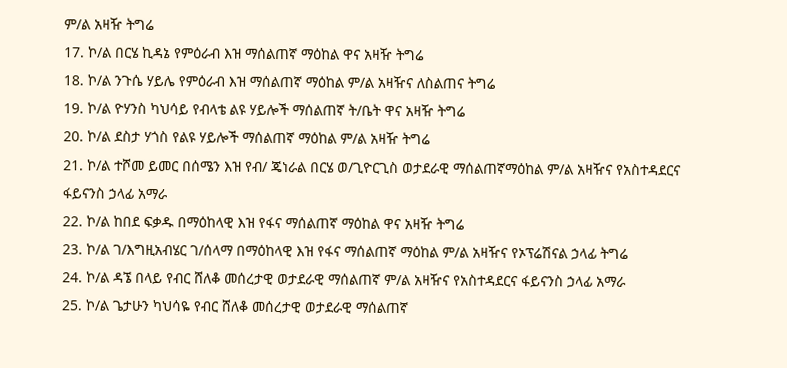ም/ል አዛዥ ትግሬ
17. ኮ/ል በርሄ ኪዳኔ የምዕራብ እዝ ማሰልጠኛ ማዕከል ዋና አዛዥ ትግሬ
18. ኮ/ል ንጉሴ ሃይሌ የምዕራብ እዝ ማሰልጠኛ ማዕከል ም/ል አዛዥና ለስልጠና ትግሬ
19. ኮ/ል ዮሃንስ ካህሳይ የብላቴ ልዩ ሃይሎች ማሰልጠኛ ት/ቤት ዋና አዛዥ ትግሬ
20. ኮ/ል ደስታ ሃጎስ የልዩ ሃይሎች ማሰልጠኛ ማዕከል ም/ል አዛዥ ትግሬ
21. ኮ/ል ተሾመ ይመር በሰሜን እዝ የብ/ ጄነራል በርሄ ወ/ጊዮርጊስ ወታደራዊ ማሰልጠኛማዕከል ም/ል አዛዥና የአስተዳደርና ፋይናንስ ኃላፊ አማራ
22. ኮ/ል ከበደ ፍቃዱ በማዕከላዊ እዝ የፋና ማሰልጠኛ ማዕከል ዋና አዛዥ ትግሬ
23. ኮ/ል ገ/እግዚአብሄር ገ/ሰላማ በማዕከላዊ እዝ የፋና ማሰልጠኛ ማዕከል ም/ል አዛዥና የኦፕሬሽናል ኃላፊ ትግሬ
24. ኮ/ል ዳኜ በላይ የብር ሸለቆ መሰረታዊ ወታደራዊ ማሰልጠኛ ም/ል አዛዥና የአስተዳደርና ፋይናንስ ኃላፊ አማራ
25. ኮ/ል ጌታሁን ካህሳዬ የብር ሸለቆ መሰረታዊ ወታደራዊ ማሰልጠኛ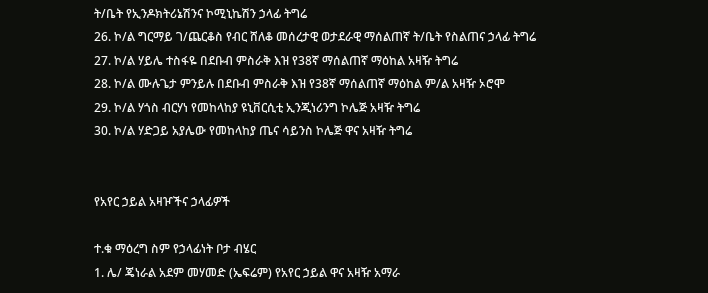ት/ቤት የኢንዶክትሪኔሽንና ኮሚኒኬሽን ኃላፊ ትግሬ
26. ኮ/ል ግርማይ ገ/ጨርቆስ የብር ሸለቆ መሰረታዊ ወታደራዊ ማሰልጠኛ ት/ቤት የስልጠና ኃላፊ ትግሬ
27. ኮ/ል ሃይሌ ተስፋዬ በደቡብ ምስራቅ እዝ የ38ኛ ማሰልጠኛ ማዕከል አዛዥ ትግሬ
28. ኮ/ል ሙሉጌታ ምንይሉ በደቡብ ምስራቅ እዝ የ38ኛ ማሰልጠኛ ማዕከል ም/ል አዛዥ ኦሮሞ
29. ኮ/ል ሃጎስ ብርሃነ የመከላከያ ዩኒቨርሲቲ ኢንጂነሪንግ ኮሌጅ አዛዥ ትግሬ
30. ኮ/ል ሃድጋይ አያሌው የመከላከያ ጤና ሳይንስ ኮሌጅ ዋና አዛዥ ትግሬ


የአየር ኃይል አዛዦችና ኃላፊዎች

ተ.ቁ ማዕረግ ስም የኃላፊነት ቦታ ብሄር
1. ሌ/ ጄነራል አደም መሃመድ (ኤፍሬም) የአየር ኃይል ዋና አዛዥ አማራ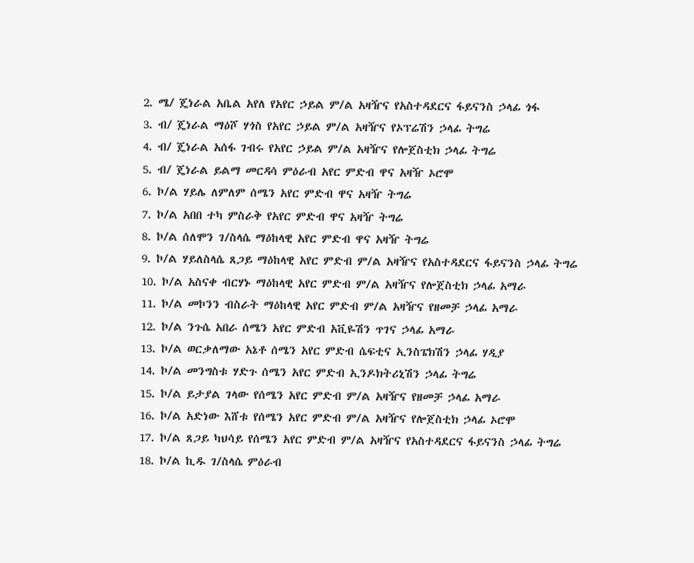2. ሜ/ ጄነራል አቤል አየለ የአየር ኃይል ም/ል አዛዥና የአስተዳደርና ፋይናንስ ኃላፊ ጎፋ
3. ብ/ ጄነራል ማዕሾ ሃጎስ የአየር ኃይል ም/ል አዛዥና የኦፕሬሽን ኃላፊ ትግሬ
4. ብ/ ጄነራል አሰፋ ገብሩ የአየር ኃይል ም/ል አዛዥና የሎጀስቲክ ኃላፊ ትግሬ
5. ብ/ ጄነራል ይልማ መርዳሳ ምዕራብ አየር ምድብ ዋና አዛዥ ኦሮሞ
6. ኮ/ል ሃይሌ ለምለም ሰሜን አየር ምድብ ዋና አዛዥ ትግሬ
7. ኮ/ል አበበ ተካ ምስራቅ የአየር ምድብ ዋና አዛዥ ትግሬ
8. ኮ/ል ሰለሞን ገ/ስላሴ ማዕከላዊ አየር ምድብ ዋና አዛዥ ትግሬ
9. ኮ/ል ሃይለስላሴ ጸጋይ ማዕከላዊ አየር ምድብ ም/ል አዛዥና የአስተዳደርና ፋይናንስ ኃላፊ ትግሬ
10. ኮ/ል አስናቀ ብርሃኑ ማዕከላዊ አየር ምድብ ም/ል አዛዥና የሎጀስቲክ ኃላፊ አማራ
11. ኮ/ል መኮንን ብስራት ማዕከላዊ አየር ምድብ ም/ል አዛዥና የዘመቻ ኃላፊ አማራ
12. ኮ/ል ንጉሴ አበራ ሰሜን አየር ምድብ አቪዬሽን ጥገና ኃላፊ አማራ
13. ኮ/ል ወርቃለማው አኔቶ ሰሜን አየር ምድብ ሴፍቲና ኢንስፔክሽን ኃላፊ ሃዲያ
14. ኮ/ል መንግስቱ ሃድጉ ሰሜን አየር ምድብ ኢንዶክትሪኒሽን ኃላፊ ትግሬ
15. ኮ/ል ይታያል ገላው የሰሜን አየር ምድብ ም/ል አዛዥና የዘመቻ ኃላፊ አማራ
16. ኮ/ል አድነው እሸቱ የሰሜን አየር ምድብ ም/ል አዛዥና የሎጀስቲክ ኃላፊ ኦሮሞ
17. ኮ/ል ጸጋይ ካህሳይ የሰሜን አየር ምድብ ም/ል አዛዥና የአስተዳደርና ፋይናንስ ኃላፊ ትግሬ
18. ኮ/ል ኪዱ ገ/ስላሴ ምዕራብ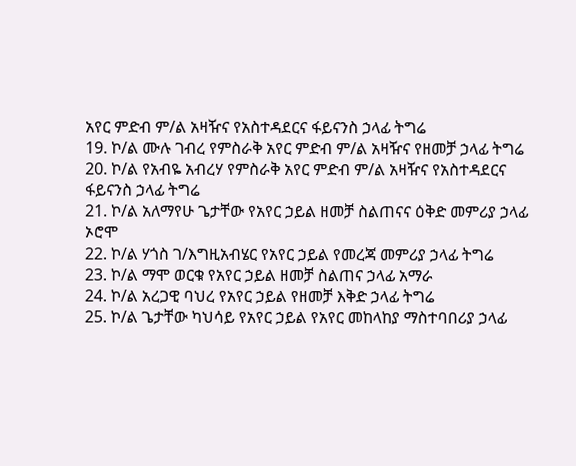አየር ምድብ ም/ል አዛዥና የአስተዳደርና ፋይናንስ ኃላፊ ትግሬ
19. ኮ/ል ሙሉ ገብረ የምስራቅ አየር ምድብ ም/ል አዛዥና የዘመቻ ኃላፊ ትግሬ
20. ኮ/ል የአብዬ አብረሃ የምስራቅ አየር ምድብ ም/ል አዛዥና የአስተዳደርና ፋይናንስ ኃላፊ ትግሬ
21. ኮ/ል አለማየሁ ጌታቸው የአየር ኃይል ዘመቻ ስልጠናና ዕቅድ መምሪያ ኃላፊ ኦሮሞ
22. ኮ/ል ሃጎስ ገ/እግዚአብሄር የአየር ኃይል የመረጃ መምሪያ ኃላፊ ትግሬ
23. ኮ/ል ማሞ ወርቁ የአየር ኃይል ዘመቻ ስልጠና ኃላፊ አማራ
24. ኮ/ል አረጋዊ ባህረ የአየር ኃይል የዘመቻ እቅድ ኃላፊ ትግሬ
25. ኮ/ል ጌታቸው ካህሳይ የአየር ኃይል የአየር መከላከያ ማስተባበሪያ ኃላፊ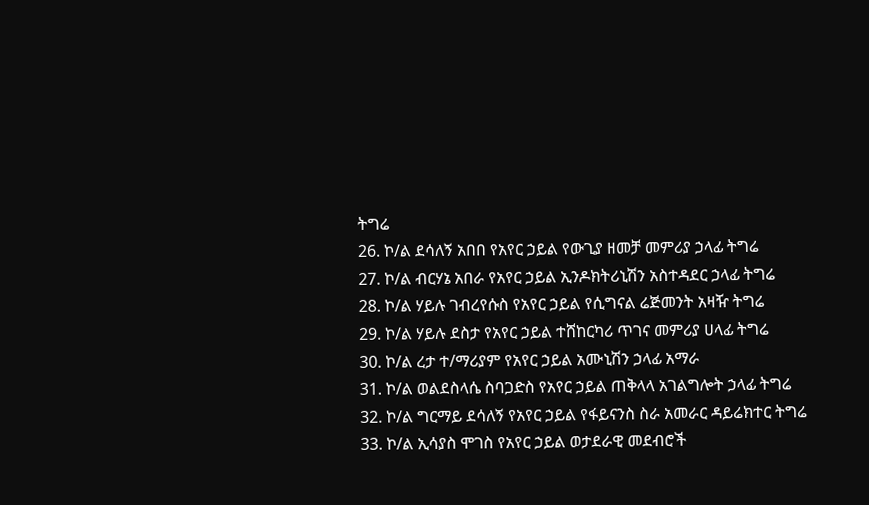ትግሬ
26. ኮ/ል ደሳለኝ አበበ የአየር ኃይል የውጊያ ዘመቻ መምሪያ ኃላፊ ትግሬ
27. ኮ/ል ብርሃኔ አበራ የአየር ኃይል ኢንዶክትሪኒሽን አስተዳደር ኃላፊ ትግሬ
28. ኮ/ል ሃይሉ ገብረየሱስ የአየር ኃይል የሲግናል ሬጅመንት አዛዥ ትግሬ
29. ኮ/ል ሃይሉ ደስታ የአየር ኃይል ተሸከርካሪ ጥገና መምሪያ ሀላፊ ትግሬ
30. ኮ/ል ረታ ተ/ማሪያም የአየር ኃይል አሙኒሽን ኃላፊ አማራ
31. ኮ/ል ወልደስላሴ ስባጋድስ የአየር ኃይል ጠቅላላ አገልግሎት ኃላፊ ትግሬ
32. ኮ/ል ግርማይ ደሳለኝ የአየር ኃይል የፋይናንስ ስራ አመራር ዳይሬክተር ትግሬ
33. ኮ/ል ኢሳያስ ሞገስ የአየር ኃይል ወታደራዊ መደብሮች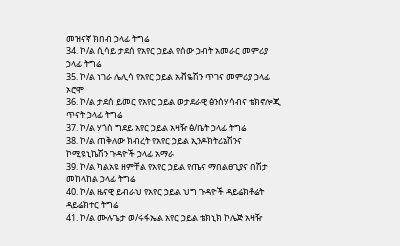መዝናኛ ክበብ ኃላፊ ትግሬ
34. ኮ/ል ሲሳይ ታደሰ የአየር ኃይል የሰው ኃብት አመራር መምሪያ ኃላፊ ትግሬ
35. ኮ/ል ነገራ ሌሊሳ የአየር ኃይል አቭዬሽን ጥገና መምሪያ ኃላፊ ኦሮሞ
36. ኮ/ል ታደሰ ይመር የአየር ኃይል ወታደራዊ ፅንሰሃሳብና ቴክኖሎጂ ጥናት ኃላፊ ትግሬ
37. ኮ/ል ሃጎስ ግደይ አየር ኃይል አዛዥ ፅ/ቤት ኃላፊ ትግሬ
38. ኮ/ል ጠቅለው ክብረት የአየር ኃይል ኢንዶክትሪኔሽንና ኮሚዩኒኬሽን ጉዳዮች ኃላፊ አማራ
39. ኮ/ል ካልአዩ ዘምቸል የአየር ኃይል የጤና ማበልፀጊያና በሽታ መከላከል ኃላፊ ትግሬ
40. ኮ/ል ዜናዊ ይብራህ የአየር ኃይል ህግ ጉዳዮች ዳይሬክቶሬት ዳይሬክተር ትግሬ
41. ኮ/ል ሙሉጌታ ወ/ሩፋኤል አየር ኃይል ቴክኒክ ኮሌጅ አዛዥ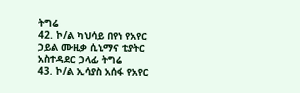ትግሬ
42. ኮ/ል ካህሳይ በየነ የአየር ኃይል ሙዚቃ ሲኒማና ቲያትር አስተዳደር ኃላፊ ትግሬ
43. ኮ/ል ኢሳያስ አሰፋ የአየር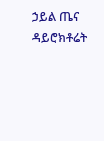ኃይል ጤና ዳይሮክቶሬት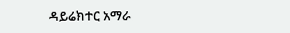ዳይሬክተር አማራ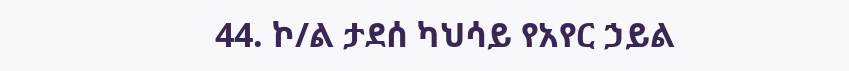44. ኮ/ል ታደሰ ካህሳይ የአየር ኃይል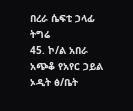በረራ ሴፍቲ ኃላፊ ትግሬ
45. ኮ/ል አበራ አጭቆ የአየር ኃይል ኦዲት ፅ/ቤት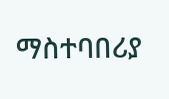ማስተባበሪያ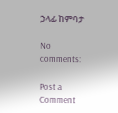ኃላፊ ከምባታ

No comments:

Post a Comment